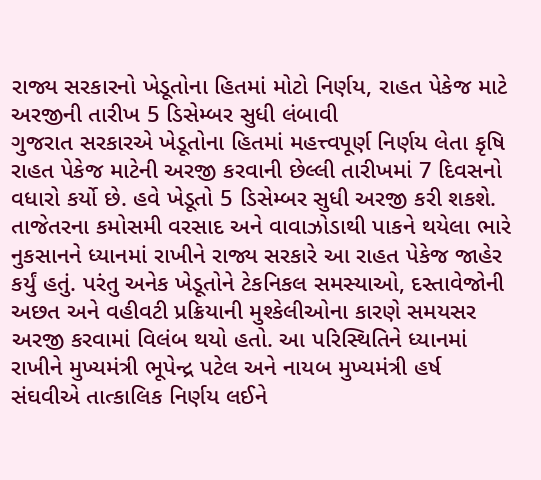રાજ્ય સરકારનો ખેડૂતોના હિતમાં મોટો નિર્ણય, રાહત પેકેજ માટે અરજીની તારીખ 5 ડિસેમ્બર સુધી લંબાવી
ગુજરાત સરકારએ ખેડૂતોના હિતમાં મહત્ત્વપૂર્ણ નિર્ણય લેતા કૃષિ રાહત પેકેજ માટેની અરજી કરવાની છેલ્લી તારીખમાં 7 દિવસનો વધારો કર્યો છે. હવે ખેડૂતો 5 ડિસેમ્બર સુધી અરજી કરી શકશે. તાજેતરના કમોસમી વરસાદ અને વાવાઝોડાથી પાકને થયેલા ભારે નુકસાનને ધ્યાનમાં રાખીને રાજ્ય સરકારે આ રાહત પેકેજ જાહેર કર્યું હતું. પરંતુ અનેક ખેડૂતોને ટેકનિકલ સમસ્યાઓ, દસ્તાવેજોની અછત અને વહીવટી પ્રક્રિયાની મુશ્કેલીઓના કારણે સમયસર અરજી કરવામાં વિલંબ થયો હતો. આ પરિસ્થિતિને ધ્યાનમાં રાખીને મુખ્યમંત્રી ભૂપેન્દ્ર પટેલ અને નાયબ મુખ્યમંત્રી હર્ષ સંઘવીએ તાત્કાલિક નિર્ણય લઈને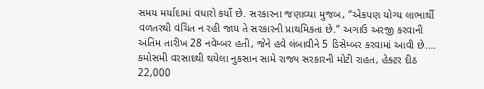સમય મર્યાદામાં વધારો કર્યો છે. સરકારના જણાવ્યા મુજબ, “એકપણ યોગ્ય લાભાર્થી વળતરથી વંચિત ન રહી જાય તે સરકારની પ્રાથમિકતા છે.” અગાઉ અરજી કરવાની અંતિમ તારીખ 28 નવેમ્બર હતી, જેને હવે લંબાવીને 5 ડિસેમ્બર કરવામાં આવી છે.…
કમોસમી વરસાદથી થયેલા નુકસાન સામે રાજ્ય સરકારની મોટી રાહત, હેક્ટર દીઠ 22,000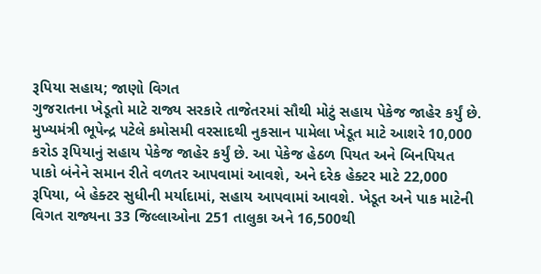રૂપિયા સહાય; જાણો વિગત
ગુજરાતના ખેડૂતો માટે રાજ્ય સરકારે તાજેતરમાં સૌથી મોટું સહાય પેકેજ જાહેર કર્યું છે. મુખ્યમંત્રી ભૂપેન્દ્ર પટેલે કમોસમી વરસાદથી નુકસાન પામેલા ખેડૂત માટે આશરે 10,000 કરોડ રૂપિયાનું સહાય પેકેજ જાહેર કર્યું છે. આ પેકેજ હેઠળ પિયત અને બિનપિયત પાકો બંનેને સમાન રીતે વળતર આપવામાં આવશે, અને દરેક હેક્ટર માટે 22,000 રૂપિયા, બે હેક્ટર સુધીની મર્યાદામાં, સહાય આપવામાં આવશે. ખેડૂત અને પાક માટેની વિગત રાજ્યના 33 જિલ્લાઓના 251 તાલુકા અને 16,500થી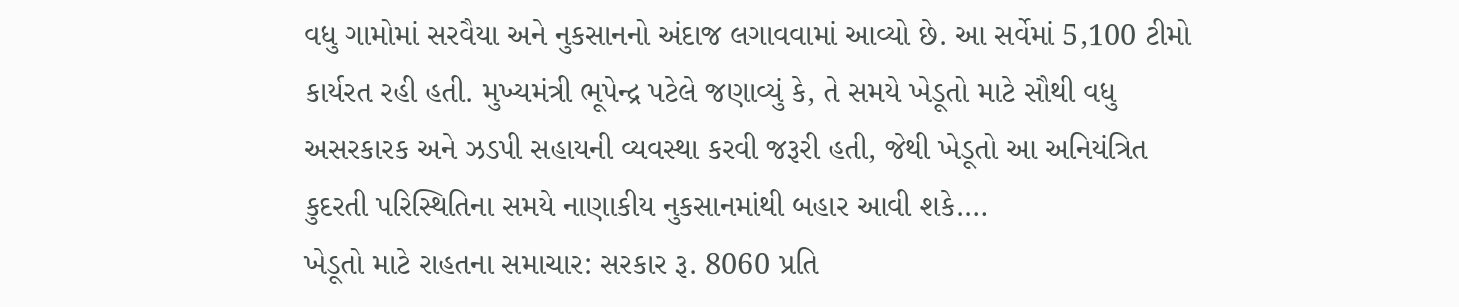વધુ ગામોમાં સરવૈયા અને નુકસાનનો અંદાજ લગાવવામાં આવ્યો છે. આ સર્વેમાં 5,100 ટીમો કાર્યરત રહી હતી. મુખ્યમંત્રી ભૂપેન્દ્ર પટેલે જણાવ્યું કે, તે સમયે ખેડૂતો માટે સૌથી વધુ અસરકારક અને ઝડપી સહાયની વ્યવસ્થા કરવી જરૂરી હતી, જેથી ખેડૂતો આ અનિયંત્રિત કુદરતી પરિસ્થિતિના સમયે નાણાકીય નુકસાનમાંથી બહાર આવી શકે.…
ખેડૂતો માટે રાહતના સમાચાર: સરકાર રૂ. 8060 પ્રતિ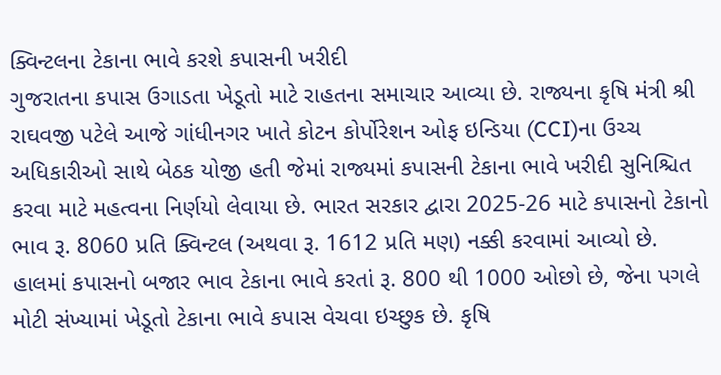ક્વિન્ટલના ટેકાના ભાવે કરશે કપાસની ખરીદી
ગુજરાતના કપાસ ઉગાડતા ખેડૂતો માટે રાહતના સમાચાર આવ્યા છે. રાજ્યના કૃષિ મંત્રી શ્રી રાઘવજી પટેલે આજે ગાંધીનગર ખાતે કોટન કોર્પોરેશન ઓફ ઇન્ડિયા (CCI)ના ઉચ્ચ અધિકારીઓ સાથે બેઠક યોજી હતી જેમાં રાજ્યમાં કપાસની ટેકાના ભાવે ખરીદી સુનિશ્ચિત કરવા માટે મહત્વના નિર્ણયો લેવાયા છે. ભારત સરકાર દ્વારા 2025-26 માટે કપાસનો ટેકાનો ભાવ રૂ. 8060 પ્રતિ ક્વિન્ટલ (અથવા રૂ. 1612 પ્રતિ મણ) નક્કી કરવામાં આવ્યો છે. હાલમાં કપાસનો બજાર ભાવ ટેકાના ભાવે કરતાં રૂ. 800 થી 1000 ઓછો છે, જેના પગલે મોટી સંખ્યામાં ખેડૂતો ટેકાના ભાવે કપાસ વેચવા ઇચ્છુક છે. કૃષિ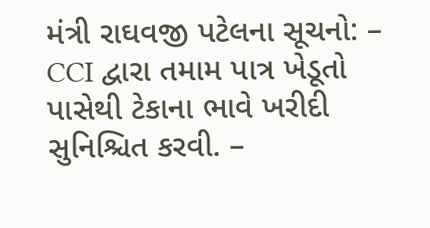મંત્રી રાઘવજી પટેલના સૂચનો: – CCI દ્વારા તમામ પાત્ર ખેડૂતો પાસેથી ટેકાના ભાવે ખરીદી સુનિશ્ચિત કરવી. –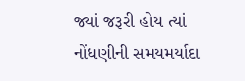જ્યાં જરૂરી હોય ત્યાં નોંધણીની સમયમર્યાદા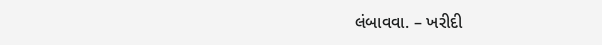લંબાવવા. – ખરીદી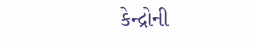કેન્દ્રોની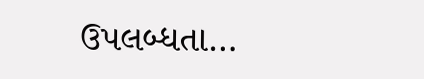ઉપલબ્ધતા…